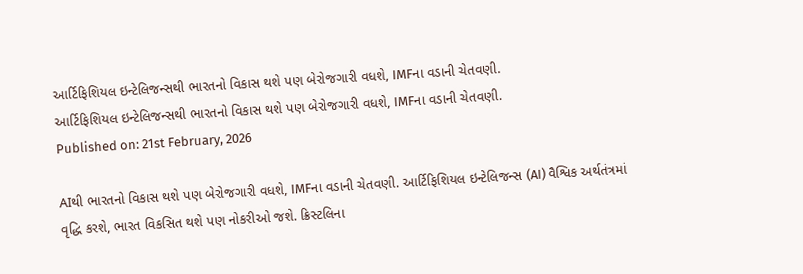આર્ટિફિશિયલ ઇન્ટેલિજન્સથી ભારતનો વિકાસ થશે પણ બેરોજગારી વધશે, IMFના વડાની ચેતવણી.
આર્ટિફિશિયલ ઇન્ટેલિજન્સથી ભારતનો વિકાસ થશે પણ બેરોજગારી વધશે, IMFના વડાની ચેતવણી.
Published on: 21st February, 2026

AIથી ભારતનો વિકાસ થશે પણ બેરોજગારી વધશે, IMFના વડાની ચેતવણી. આર્ટિફિશિયલ ઇન્ટેલિજન્સ (AI) વૈશ્વિક અર્થતંત્રમાં વૃદ્ધિ કરશે, ભારત વિકસિત થશે પણ નોકરીઓ જશે. ક્રિસ્ટલિના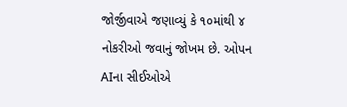જોર્જીવાએ જણાવ્યું કે ૧૦માંથી ૪ નોકરીઓ જવાનું જોખમ છે. ઓપન AIના સીઈઓએ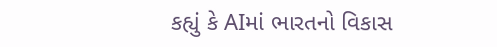કહ્યું કે AIમાં ભારતનો વિકાસ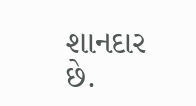શાનદાર છે.